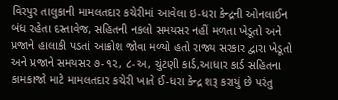વિરપુર તાલુકાની મામલતદાર કચેરીમાં આવેલા ઇ-ધરા કેન્દ્રની ઓનલાઈન બંધ રહેતા દસ્તાવેજ, સહિતની નકલો સમયસર નહીં મળતા ખેડૂતો અને પ્રજાને હાલાકી પડતાં આક્રોશ જોવા મળ્યો હતો રાજ્ય સરકાર દ્વારા ખેડૂતો અને પ્રજાને સમયસર ૭-૧૨, ૮-અ, ચુંટણી કાર્ડ,આધાર કાર્ડ સહિતના કામકાજો માટે મામલતદાર કચેરી ખાતે ઈ-ધરા કેન્દ્ર શરૂ કરાયું છે પરંતુ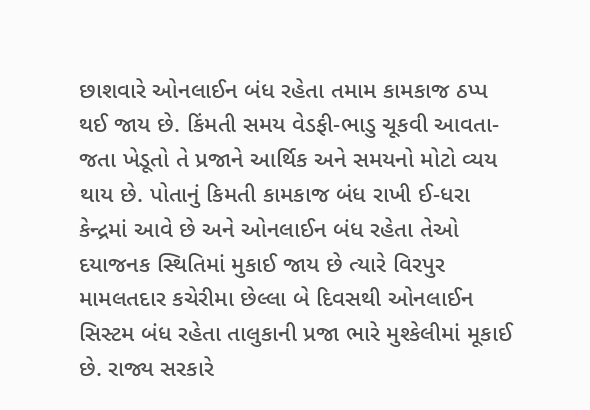છાશવારે ઓનલાઈન બંધ રહેતા તમામ કામકાજ ઠપ્પ થઈ જાય છે. કિંમતી સમય વેડફી-ભાડુ ચૂકવી આવતા-જતા ખેડૂતો તે પ્રજાને આર્થિક અને સમયનો મોટો વ્યય થાય છે. પોતાનું કિમતી કામકાજ બંધ રાખી ઈ-ધરા કેન્દ્રમાં આવે છે અને ઓનલાઈન બંધ રહેતા તેઓ દયાજનક સ્થિતિમાં મુકાઈ જાય છે ત્યારે વિરપુર મામલતદાર કચેરીમા છેલ્લા બે દિવસથી ઓનલાઈન સિસ્ટમ બંધ રહેતા તાલુકાની પ્રજા ભારે મુશ્કેલીમાં મૂકાઈ છે. રાજ્ય સરકારે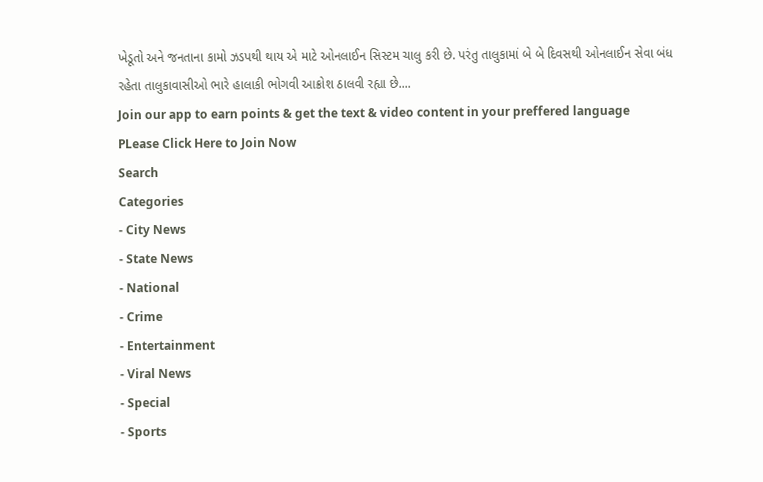ખેડૂતો અને જનતાના કામો ઝડપથી થાય એ માટે ઓનલાઈન સિસ્ટમ ચાલુ કરી છે. પરંતુ તાલુકામાં બે બે દિવસથી ઓનલાઈન સેવા બંધ રહેતા તાલુકાવાસીઓ ભારે હાલાકી ભોગવી આક્રોશ ઠાલવી રહ્યા છે....
Join our app to earn points & get the text & video content in your preffered language
PLease Click Here to Join Now
Search
Categories
- City News
- State News
- National
- Crime
- Entertainment
- Viral News
- Special
- Sports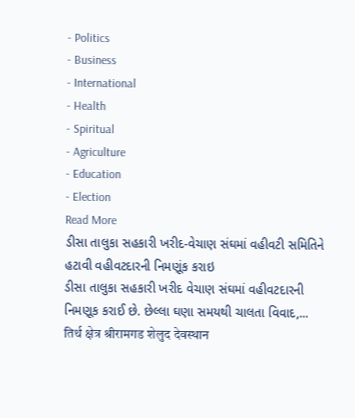- Politics
- Business
- International
- Health
- Spiritual
- Agriculture
- Education
- Election
Read More
ડીસા તાલુકા સહકારી ખરીદ-વેચાણ સંઘમાં વહીવટી સમિતિને હટાવી વહીવટદારની નિમણૂંક કરાઇ
ડીસા તાલુકા સહકારી ખરીદ વેચાણ સંઘમાં વહીવટદારની નિમણૂક કરાઈ છે. છેલ્લા ઘણા સમયથી ચાલતા વિવાદ,...
तिर्थ क्षेत्र श्रीरामगड शेलुद देवस्थान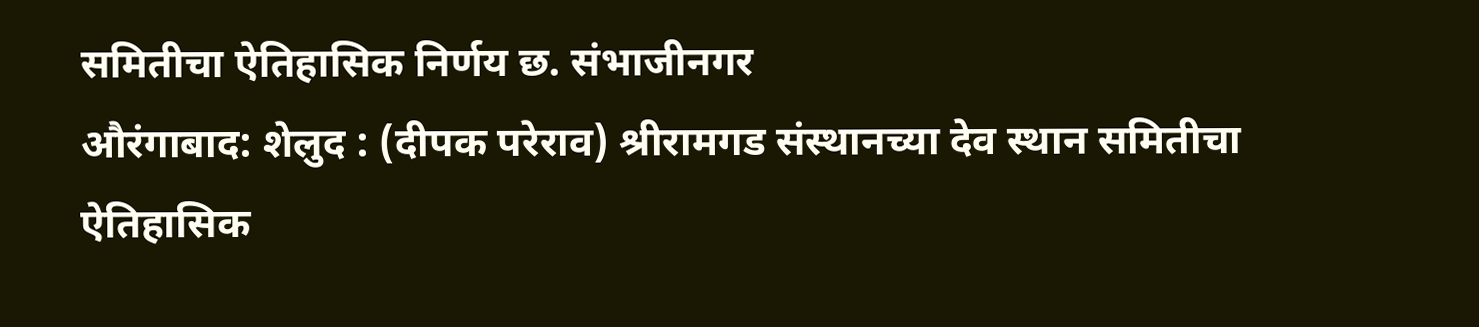समितीचा ऐतिहासिक निर्णय छ. संभाजीनगर
औरंगाबाद: शेलुद : (दीपक परेराव) श्रीरामगड संस्थानच्या देव स्थान समितीचा ऐतिहासिक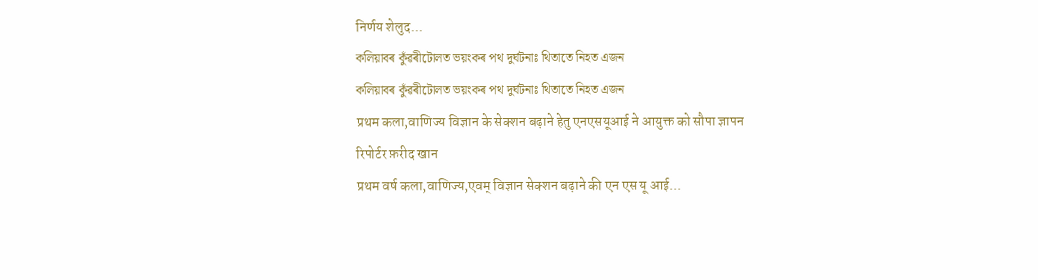निर्णय शेलुद...
কলিয়াবৰ কুঁৱৰীটোলত ভয়ংকৰ পথ দুৰ্ঘটনাঃ থিতাতে নিহত এজন
কলিয়াবৰ কুঁৱৰীটোলত ভয়ংকৰ পথ দুৰ্ঘটনাঃ থিতাতে নিহত এজন
प्रथम कला,वाणिज्य विज्ञान के सेक्शन बढ़ाने हेतु एनएसयूआई ने आयुक्त को सौपा ज्ञापन
रिपोर्टर फ़रीद खान
प्रथम वर्ष कला,वाणिज्य,एवम् विज्ञान सेक्शन बढ़ाने की एन एस यू आई...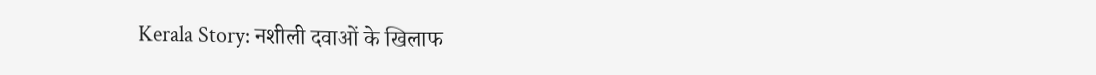Kerala Story: नशीली दवाओं के खिलाफ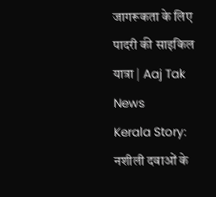जागरूकता के लिए पादरी की साइकिल यात्रा | Aaj Tak News
Kerala Story: नशीली दवाओं के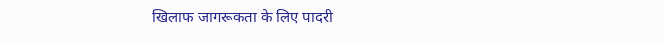खिलाफ जागरूकता के लिए पादरी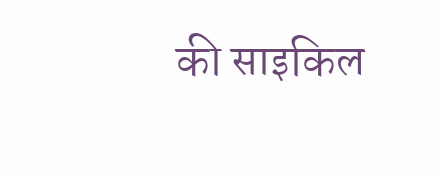की साइकिल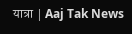यात्रा | Aaj Tak News